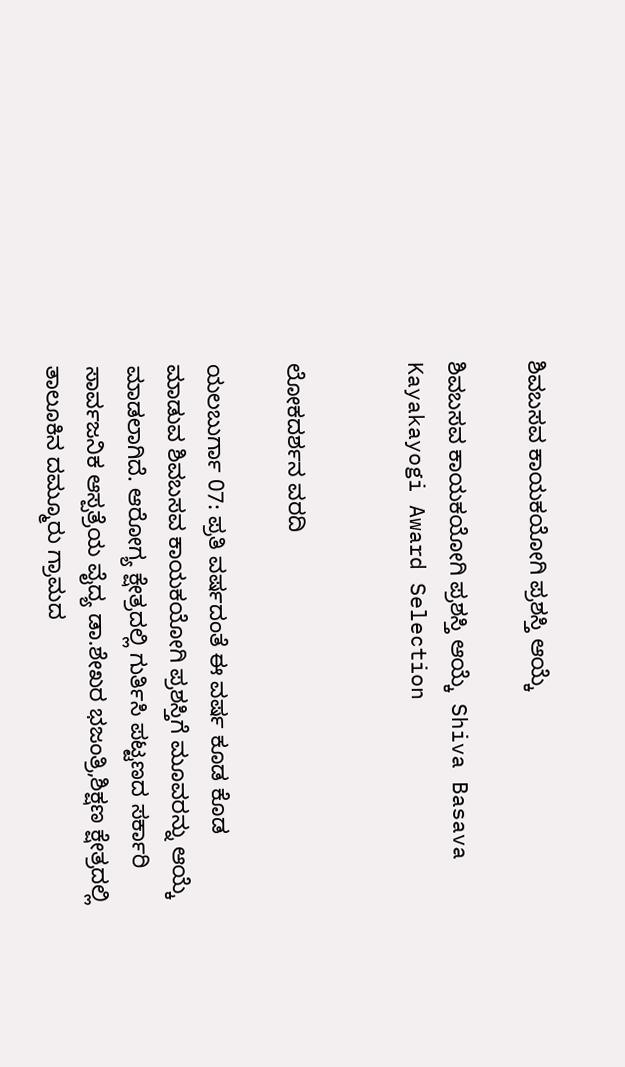ಶಿವಬಸವ ಕಾಯಕಯೋಗಿ ಪ್ರಶಸ್ತಿ ಆಯ್ಕೆ

ಶಿವಬಸವ ಕಾಯಕಯೋಗಿ ಪ್ರಶಸ್ತಿ ಆಯ್ಕೆ  Shiva Basava Kayakayogi Award Selection


ಲೋಕದರ್ಶನ ವರದಿ

ಯಲಬುರ್ಗಾ 07: ಪ್ರತಿ ವರ್ಷದಂತೆ ಈ ವರ್ಷ ಕೂಡ ಕೊಡ ಮಾಡುವ ಶಿವಬಸವ ಕಾಯಕಯೋಗಿ ಪ್ರಶಸ್ತಿಗೆ ಮೂವರನ್ನು ಆಯ್ಕೆ ಮಾಡಲಾಗಿದೆ. ಆರೋಗ್ಯ ಕ್ಷೇತ್ರದಲ್ಲಿ ಗುರ್ತಿಸಿ ಪಟ್ಟಣದ ಸರ್ಕಾರಿ ಸಾರ್ವಜನಿಕ ಆಸ್ಪತ್ರೆಯ ವೈದ್ಯ ಡಾ.ಶೇಖರ ಭಜಂತ್ರಿ,ಶಿಕ್ಷಣ ಕ್ಷೇತ್ರದಲ್ಲಿ ತಾಲೂಕಿನ ದಮ್ಮೂರು ಗ್ರಾಮದ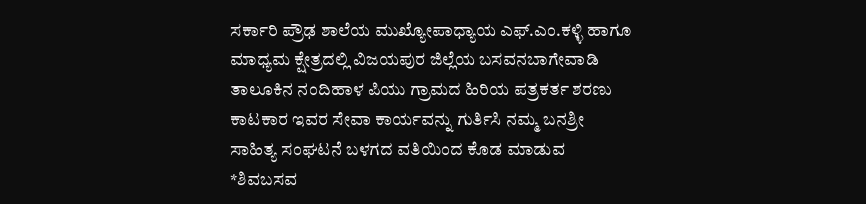ಸರ್ಕಾರಿ ಪ್ರೌಢ ಶಾಲೆಯ ಮುಖ್ಯೋಪಾಧ್ಯಾಯ ಎಫ್‌.ಎಂ.ಕಳ್ಳಿ ಹಾಗೂ ಮಾಧ್ಯಮ ಕ್ಷೇತ್ರದಲ್ಲಿ ವಿಜಯಪುರ ಜಿಲ್ಲೆಯ ಬಸವನಬಾಗೇವಾಡಿ ತಾಲೂಕಿನ ನಂದಿಹಾಳ ಪಿಯು ಗ್ರಾಮದ ಹಿರಿಯ ಪತ್ರಕರ್ತ ಶರಣು ಕಾಟಕಾರ ಇವರ ಸೇವಾ ಕಾರ್ಯವನ್ನು ಗುರ್ತಿಸಿ ನಮ್ಮ ಬನಶ್ರೀ ಸಾಹಿತ್ಯ ಸಂಘಟನೆ ಬಳಗದ ವತಿಯಿಂದ ಕೊಡ ಮಾಡುವ *ಶಿವಬಸವ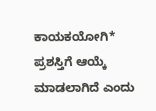ಕಾಯಕಯೋಗಿ* ಪ್ರಶಸ್ತಿಗೆ ಆಯ್ಕೆ ಮಾಡಲಾಗಿದೆ ಎಂದು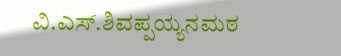ವಿ.ಎಸ್‌.ಶಿವಪ್ಪಯ್ಯನಮಠ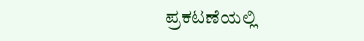ಪ್ರಕಟಣೆಯಲ್ಲಿ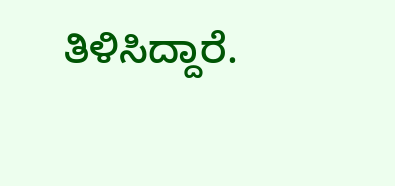ತಿಳಿಸಿದ್ದಾರೆ.